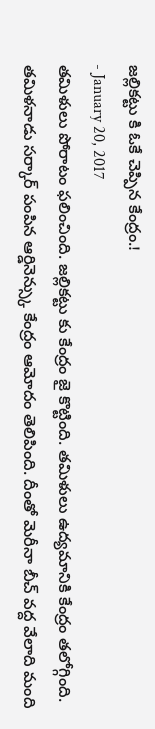జల్లికట్టు కి ఓకే చెప్పిన కేంద్రం.!
- January 20, 2017
తమిళులు పోరాటం ఫలించింది. జల్లికట్టు కు కేంద్రం జై కొట్టింది. తమిళులు ఉద్యమానికి కేంద్రం తలోగ్గింది. తమిళనాడు సర్కార్ పంపిన ఆర్డినెన్స్కు కేంద్రం ఆమోదం తెలిపింది. దీంతో మెరీనా బీచ్ వద్ద వేలాది మంది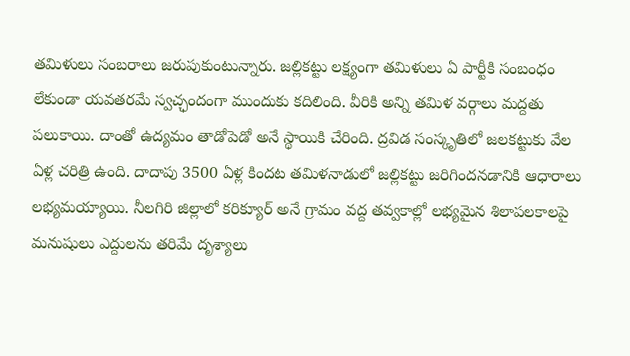తమిళులు సంబరాలు జరుపుకుంటున్నారు. జల్లికట్టు లక్ష్యంగా తమిళులు ఏ పార్టీకి సంబంధం లేకుండా యవతరమే స్వచ్ఛందంగా ముందుకు కదిలింది. వీరికి అన్ని తమిళ వర్గాలు మద్దతు పలుకాయి. దాంతో ఉద్యమం తాడోపెడో అనే స్థాయికి చేరింది. ద్రవిడ సంస్కృతిలో జలకట్టుకు వేల ఏళ్ల చరిత్రి ఉంది. దాదాపు 3500 ఏళ్ల కిందట తమిళనాడులో జల్లికట్టు జరిగిందనడానికి ఆధారాలు లభ్యమయ్యాయి. నీలగిరి జిల్లాలో కరిక్యూర్ అనే గ్రామం వద్ద తవ్వకాల్లో లభ్యమైన శిలాపలకాలపై మనుషులు ఎద్దులను తరిమే దృశ్యాలు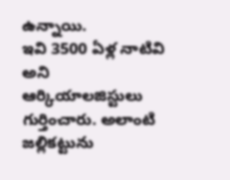ఉన్నాయి.
ఇవి 3500 ఏళ్ల నాటివి అని ఆర్కియాలజిస్టులు గుర్తించారు. అలాంటి జల్లికట్టును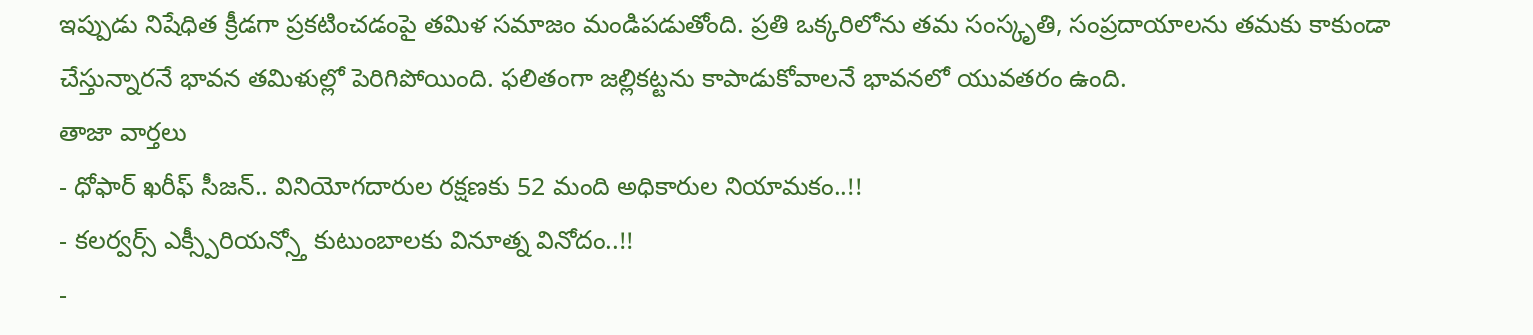ఇప్పుడు నిషేధిత క్రీడగా ప్రకటించడంపై తమిళ సమాజం మండిపడుతోంది. ప్రతి ఒక్కరిలోను తమ సంస్కృతి, సంప్రదాయాలను తమకు కాకుండా చేస్తున్నారనే భావన తమిళుల్లో పెరిగిపోయింది. ఫలితంగా జల్లికట్టను కాపాడుకోవాలనే భావనలో యువతరం ఉంది.
తాజా వార్తలు
- ధోఫార్ ఖరీఫ్ సీజన్.. వినియోగదారుల రక్షణకు 52 మంది అధికారుల నియామకం..!!
- కలర్వర్స్ ఎక్స్పీరియన్స్తో కుటుంబాలకు వినూత్న వినోదం..!!
-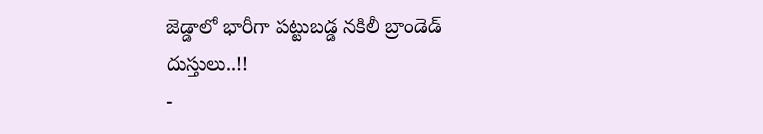జెడ్డాలో భారీగా పట్టుబడ్డ నకిలీ బ్రాండెడ్ దుస్తులు..!!
-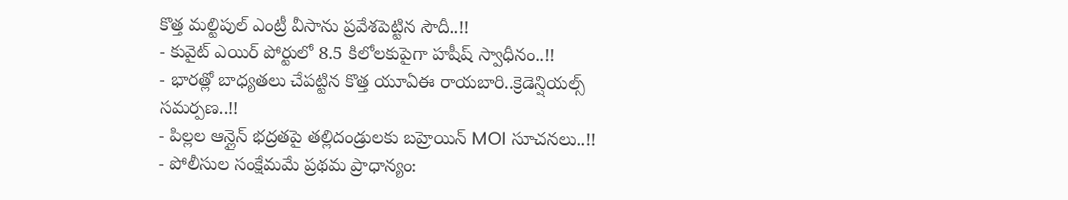కొత్త మల్టిపుల్ ఎంట్రీ వీసాను ప్రవేశపెట్టిన సౌదీ..!!
- కువైట్ ఎయిర్ పోర్టులో 8.5 కిలోలకుపైగా హషీష్ స్వాధీనం..!!
- భారత్లో బాధ్యతలు చేపట్టిన కొత్త యూఏఈ రాయబారి..క్రెడెన్షియల్స్ సమర్పణ..!!
- పిల్లల ఆన్లైన్ భద్రతపై తల్లిదండ్రులకు బహ్రెయిన్ MOI సూచనలు..!!
- పోలీసుల సంక్షేమమే ప్రథమ ప్రాధాన్యం: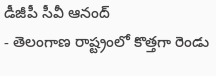డీజీపీ సీవీ ఆనంద్
- తెలంగాణ రాష్ట్రంలో కొత్తగా రెండు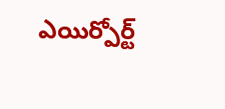ఎయిర్పోర్ట్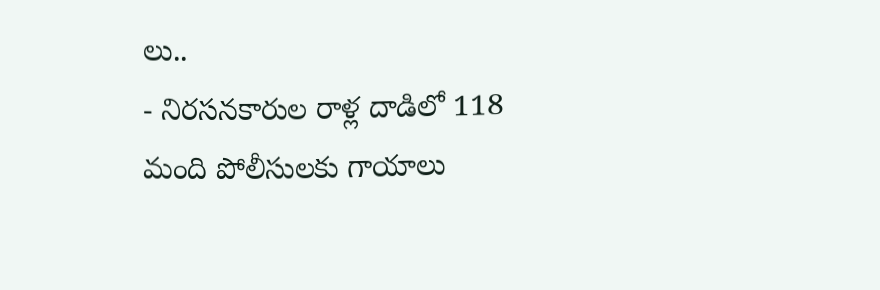లు..
- నిరసనకారుల రాళ్ల దాడిలో 118 మంది పోలీసులకు గాయాలు